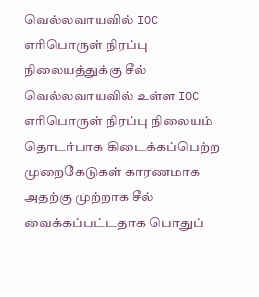வெல்லவாயவில் IOC எரிபொருள் நிரப்பு நிலையத்துக்கு சீல்
வெல்லவாயவில் உள்ள IOC எரிபொருள் நிரப்பு நிலையம் தொடர்பாக கிடைக்கப்பெற்ற முறைகேடுகள் காரணமாக அதற்கு முற்றாக சீல் வைக்கப்பட்டதாக பொதுப்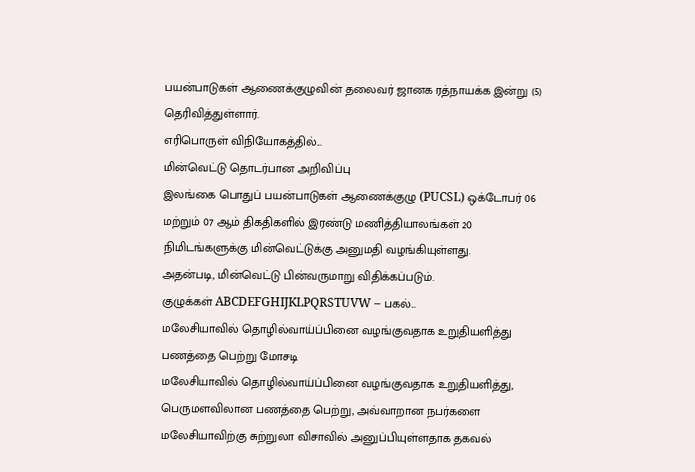பயன்பாடுகள் ஆணைக்குழுவின் தலைவர் ஜானக ரத்நாயக்க இன்று (5) தெரிவித்துள்ளார்.
எரிபொருள் விநியோகத்தில்...
மின்வெட்டு தொடர்பான அறிவிப்பு
இலங்கை பொதுப் பயன்பாடுகள் ஆணைக்குழு (PUCSL) ஒக்டோபர் 06 மற்றும் 07 ஆம் திகதிகளில் இரண்டு மணித்தியாலங்கள் 20 நிமிடங்களுக்கு மின்வெட்டுக்கு அனுமதி வழங்கியுள்ளது.
அதன்படி, மின்வெட்டு பின்வருமாறு விதிக்கப்படும்.
குழுக்கள் ABCDEFGHIJKLPQRSTUVW – பகல்...
மலேசியாவில் தொழில்வாய்ப்பினை வழங்குவதாக உறுதியளித்து பணத்தை பெற்று மோசடி
மலேசியாவில் தொழில்வாய்ப்பினை வழங்குவதாக உறுதியளித்து, பெருமளவிலான பணத்தை பெற்று, அவ்வாறான நபர்களை மலேசியாவிற்கு சுற்றுலா விசாவில் அனுப்பியுள்ளதாக தகவல்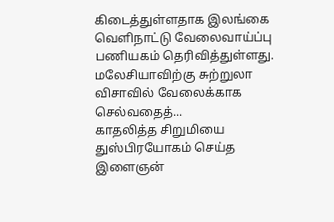கிடைத்துள்ளதாக இலங்கை வெளிநாட்டு வேலைவாய்ப்பு பணியகம் தெரிவித்துள்ளது.
மலேசியாவிற்கு சுற்றுலா விசாவில் வேலைக்காக செல்வதைத்...
காதலித்த சிறுமியை துஸ்பிரயோகம் செய்த இளைஞன்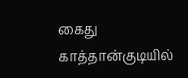கைது
காத்தான்குடியில்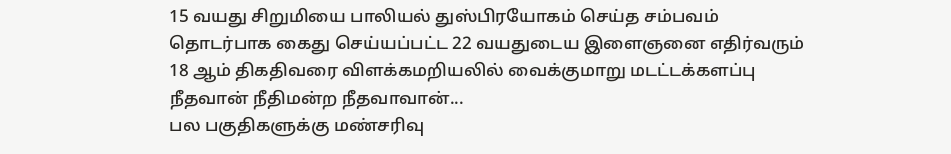15 வயது சிறுமியை பாலியல் துஸ்பிரயோகம் செய்த சம்பவம் தொடர்பாக கைது செய்யப்பட்ட 22 வயதுடைய இளைஞனை எதிர்வரும் 18 ஆம் திகதிவரை விளக்கமறியலில் வைக்குமாறு மடட்டக்களப்பு நீதவான் நீதிமன்ற நீதவாவான்...
பல பகுதிகளுக்கு மண்சரிவு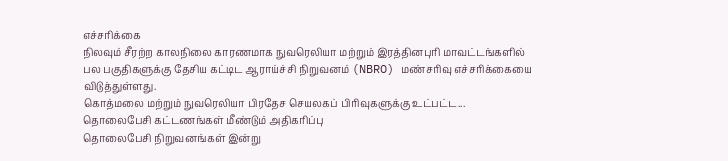எச்சரிக்கை
நிலவும் சீரற்ற காலநிலை காரணமாக நுவரெலியா மற்றும் இரத்தினபுரி மாவட்டங்களில் பல பகுதிகளுக்கு தேசிய கட்டிட ஆராய்ச்சி நிறுவனம் (NBRO) மண்சரிவு எச்சரிக்கையை விடுத்துள்ளது.
கொத்மலை மற்றும் நுவரெலியா பிரதேச செயலகப் பிரிவுகளுக்கு உட்பட்ட...
தொலைபேசி கட்டணங்கள் மீண்டும் அதிகரிப்பு
தொலைபேசி நிறுவனங்கள் இன்று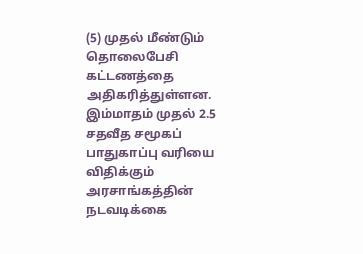(5) முதல் மீண்டும் தொலைபேசி கட்டணத்தை அதிகரித்துள்ளன.
இம்மாதம் முதல் 2.5 சதவீத சமூகப் பாதுகாப்பு வரியை விதிக்கும் அரசாங்கத்தின் நடவடிக்கை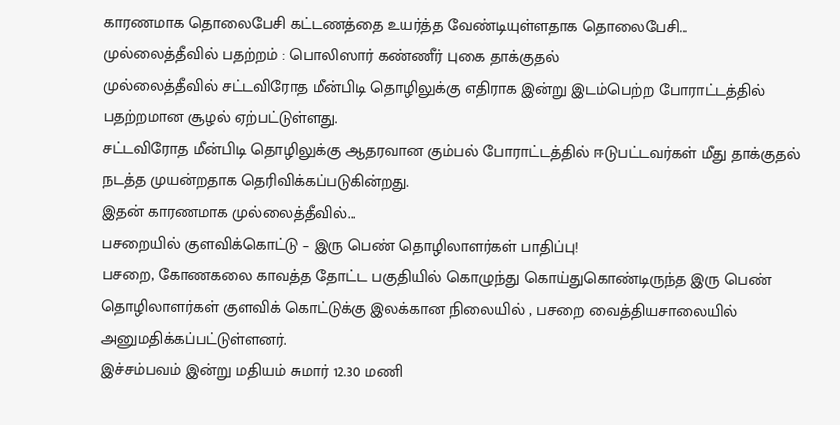காரணமாக தொலைபேசி கட்டணத்தை உயர்த்த வேண்டியுள்ளதாக தொலைபேசி...
முல்லைத்தீவில் பதற்றம் : பொலிஸார் கண்ணீர் புகை தாக்குதல்
முல்லைத்தீவில் சட்டவிரோத மீன்பிடி தொழிலுக்கு எதிராக இன்று இடம்பெற்ற போராட்டத்தில் பதற்றமான சூழல் ஏற்பட்டுள்ளது.
சட்டவிரோத மீன்பிடி தொழிலுக்கு ஆதரவான கும்பல் போராட்டத்தில் ஈடுபட்டவர்கள் மீது தாக்குதல் நடத்த முயன்றதாக தெரிவிக்கப்படுகின்றது.
இதன் காரணமாக முல்லைத்தீவில்...
பசறையில் குளவிக்கொட்டு – இரு பெண் தொழிலாளர்கள் பாதிப்பு!
பசறை, கோணகலை காவத்த தோட்ட பகுதியில் கொழுந்து கொய்துகொண்டிருந்த இரு பெண் தொழிலாளர்கள் குளவிக் கொட்டுக்கு இலக்கான நிலையில் , பசறை வைத்தியசாலையில் அனுமதிக்கப்பட்டுள்ளனர்.
இச்சம்பவம் இன்று மதியம் சுமார் 12.30 மணி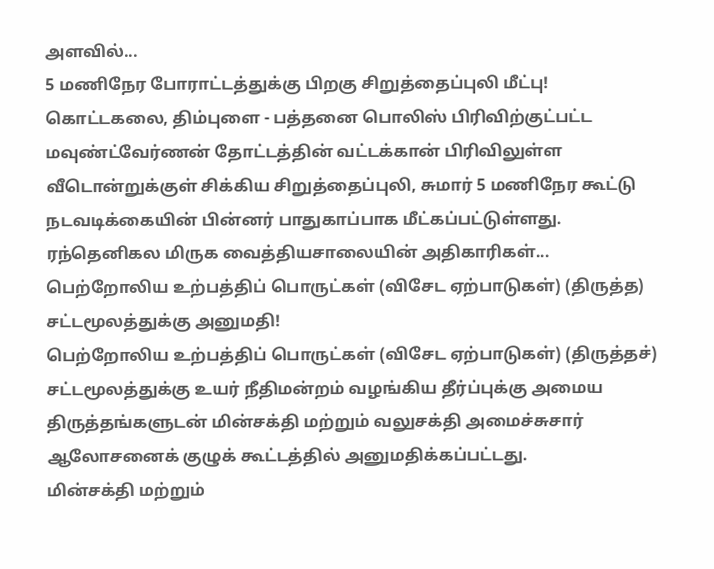அளவில்...
5 மணிநேர போராட்டத்துக்கு பிறகு சிறுத்தைப்புலி மீட்பு!
கொட்டகலை, திம்புளை - பத்தனை பொலிஸ் பிரிவிற்குட்பட்ட மவுண்ட்வேர்ணன் தோட்டத்தின் வட்டக்கான் பிரிவிலுள்ள வீடொன்றுக்குள் சிக்கிய சிறுத்தைப்புலி, சுமார் 5 மணிநேர கூட்டு நடவடிக்கையின் பின்னர் பாதுகாப்பாக மீட்கப்பட்டுள்ளது.
ரந்தெனிகல மிருக வைத்தியசாலையின் அதிகாரிகள்...
பெற்றோலிய உற்பத்திப் பொருட்கள் (விசேட ஏற்பாடுகள்) (திருத்த) சட்டமூலத்துக்கு அனுமதி!
பெற்றோலிய உற்பத்திப் பொருட்கள் (விசேட ஏற்பாடுகள்) (திருத்தச்) சட்டமூலத்துக்கு உயர் நீதிமன்றம் வழங்கிய தீர்ப்புக்கு அமைய திருத்தங்களுடன் மின்சக்தி மற்றும் வலுசக்தி அமைச்சுசார் ஆலோசனைக் குழுக் கூட்டத்தில் அனுமதிக்கப்பட்டது.
மின்சக்தி மற்றும்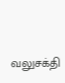வலுசக்தி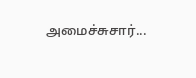அமைச்சுசார்...